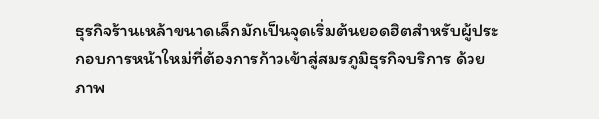ธุรกิจร้านเหล้าขนาดเล็กมักเป็นจุดเริ่มต้นยอดฮิตสำหรับผู้ประกอบการหน้าใหม่ที่ต้องการก้าวเข้าสู่สมรภูมิธุรกิจบริการ ด้วยภาพ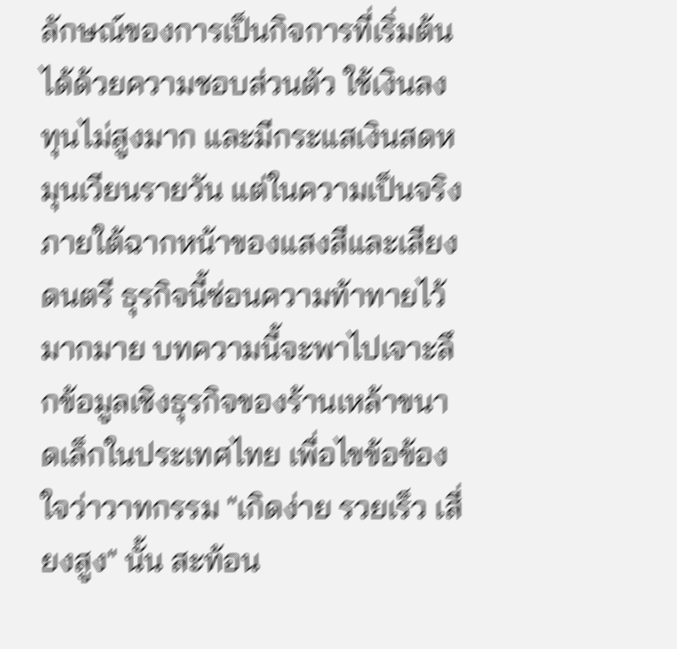ลักษณ์ของการเป็นกิจการที่เริ่มต้นได้ด้วยความชอบส่วนตัว ใช้เงินลงทุนไม่สูงมาก และมีกระแสเงินสดหมุนเวียนรายวัน แต่ในความเป็นจริง ภายใต้ฉากหน้าของแสงสีและเสียงดนตรี ธุรกิจนี้ซ่อนความท้าทายไว้มากมาย บทความนี้จะพาไปเจาะลึกข้อมูลเชิงธุรกิจของร้านเหล้าขนาดเล็กในประเทศไทย เพื่อไขข้อข้องใจว่าวาทกรรม "เกิดง่าย รวยเร็ว เสี่ยงสูง" นั้น สะท้อน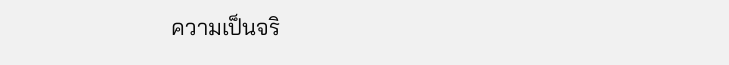ความเป็นจริ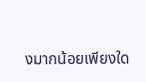งมากน้อยเพียงใด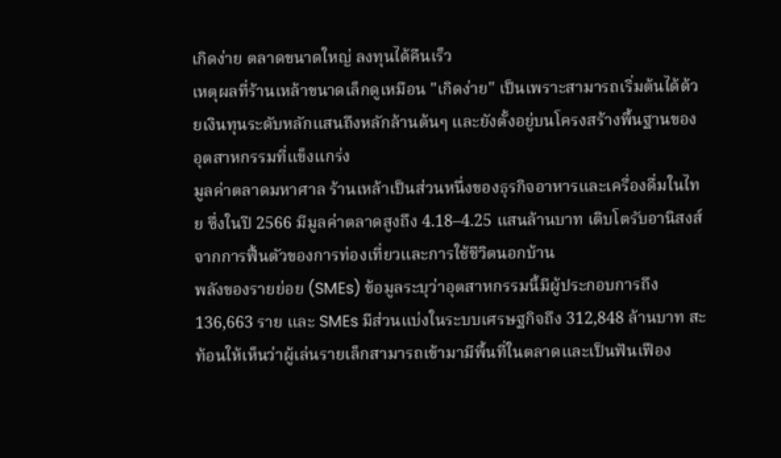เกิดง่าย ตลาดขนาดใหญ่ ลงทุนได้คืนเร็ว
เหตุผลที่ร้านเหล้าขนาดเล็กดูเหมือน "เกิดง่าย" เป็นเพราะสามารถเริ่มต้นได้ด้วยเงินทุนระดับหลักแสนถึงหลักล้านต้นๆ และยังตั้งอยู่บนโครงสร้างพื้นฐานของอุตสาหกรรมที่แข็งแกร่ง
มูลค่าตลาดมหาศาล ร้านเหล้าเป็นส่วนหนึ่งของธุรกิจอาหารและเครื่องดื่มในไทย ซึ่งในปี 2566 มีมูลค่าตลาดสูงถึง 4.18–4.25 แสนล้านบาท เติบโตรับอานิสงส์จากการฟื้นตัวของการท่องเที่ยวและการใช้ชีวิตนอกบ้าน
พลังของรายย่อย (SMEs) ข้อมูลระบุว่าอุตสาหกรรมนี้มีผู้ประกอบการถึง 136,663 ราย และ SMEs มีส่วนแบ่งในระบบเศรษฐกิจถึง 312,848 ล้านบาท สะท้อนให้เห็นว่าผู้เล่นรายเล็กสามารถเข้ามามีพื้นที่ในตลาดและเป็นฟันเฟือง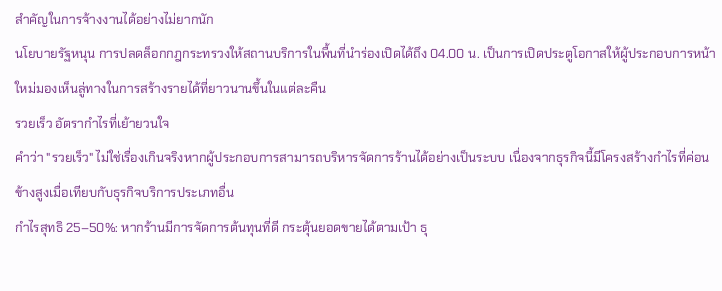สำคัญในการจ้างงานได้อย่างไม่ยากนัก
นโยบายรัฐหนุน การปลดล็อกกฎกระทรวงให้สถานบริการในพื้นที่นำร่องเปิดได้ถึง 04.00 น. เป็นการเปิดประตูโอกาสให้ผู้ประกอบการหน้าใหม่มองเห็นลู่ทางในการสร้างรายได้ที่ยาวนานขึ้นในแต่ละคืน
รวยเร็ว อัตรากำไรที่เย้ายวนใจ
คำว่า "รวยเร็ว" ไม่ใช่เรื่องเกินจริงหากผู้ประกอบการสามารถบริหารจัดการร้านได้อย่างเป็นระบบ เนื่องจากธุรกิจนี้มีโครงสร้างกำไรที่ค่อนข้างสูงเมื่อเทียบกับธุรกิจบริการประเภทอื่น
กำไรสุทธิ 25–50%: หากร้านมีการจัดการต้นทุนที่ดี กระตุ้นยอดขายได้ตามเป้า ธุ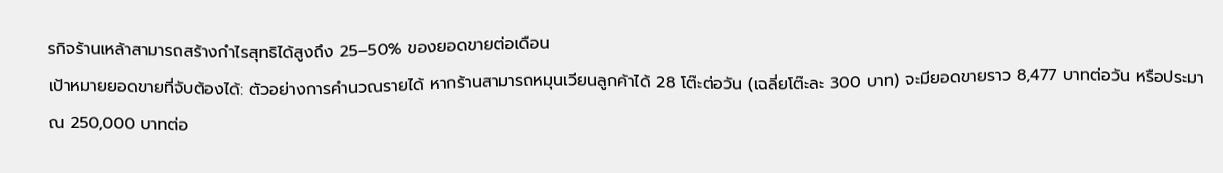รกิจร้านเหล้าสามารถสร้างกำไรสุทธิได้สูงถึง 25–50% ของยอดขายต่อเดือน
เป้าหมายยอดขายที่จับต้องได้: ตัวอย่างการคำนวณรายได้ หากร้านสามารถหมุนเวียนลูกค้าได้ 28 โต๊ะต่อวัน (เฉลี่ยโต๊ะละ 300 บาท) จะมียอดขายราว 8,477 บาทต่อวัน หรือประมาณ 250,000 บาทต่อ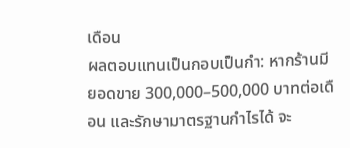เดือน
ผลตอบแทนเป็นกอบเป็นกำ: หากร้านมียอดขาย 300,000–500,000 บาทต่อเดือน และรักษามาตรฐานกำไรได้ จะ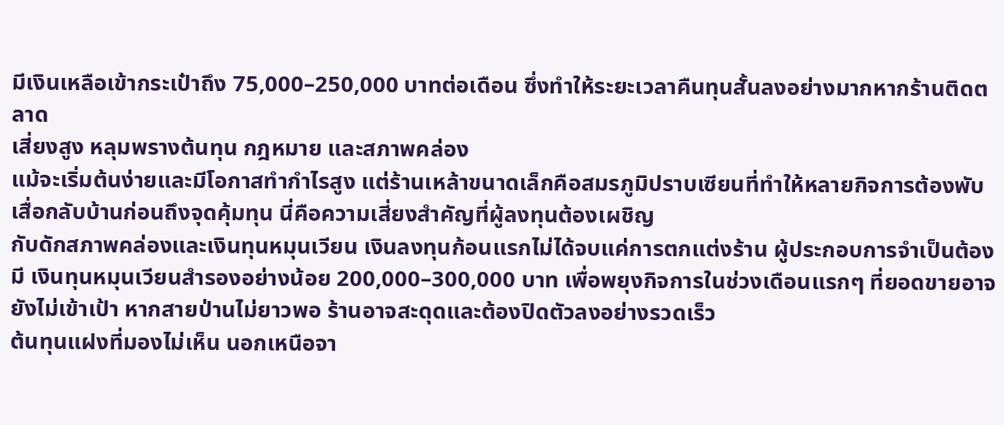มีเงินเหลือเข้ากระเป๋าถึง 75,000–250,000 บาทต่อเดือน ซึ่งทำให้ระยะเวลาคืนทุนสั้นลงอย่างมากหากร้านติดตลาด
เสี่ยงสูง หลุมพรางต้นทุน กฎหมาย และสภาพคล่อง
แม้จะเริ่มต้นง่ายและมีโอกาสทำกำไรสูง แต่ร้านเหล้าขนาดเล็กคือสมรภูมิปราบเซียนที่ทำให้หลายกิจการต้องพับเสื่อกลับบ้านก่อนถึงจุดคุ้มทุน นี่คือความเสี่ยงสำคัญที่ผู้ลงทุนต้องเผชิญ
กับดักสภาพคล่องและเงินทุนหมุนเวียน เงินลงทุนก้อนแรกไม่ได้จบแค่การตกแต่งร้าน ผู้ประกอบการจำเป็นต้องมี เงินทุนหมุนเวียนสำรองอย่างน้อย 200,000–300,000 บาท เพื่อพยุงกิจการในช่วงเดือนแรกๆ ที่ยอดขายอาจยังไม่เข้าเป้า หากสายป่านไม่ยาวพอ ร้านอาจสะดุดและต้องปิดตัวลงอย่างรวดเร็ว
ต้นทุนแฝงที่มองไม่เห็น นอกเหนือจา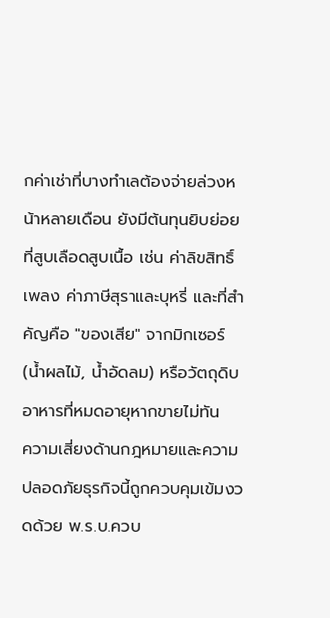กค่าเช่าที่บางทำเลต้องจ่ายล่วงหน้าหลายเดือน ยังมีต้นทุนยิบย่อยที่สูบเลือดสูบเนื้อ เช่น ค่าลิขสิทธิ์เพลง ค่าภาษีสุราและบุหรี่ และที่สำคัญคือ "ของเสีย" จากมิกเซอร์ (น้ำผลไม้, น้ำอัดลม) หรือวัตถุดิบอาหารที่หมดอายุหากขายไม่ทัน
ความเสี่ยงด้านกฎหมายและความปลอดภัยธุรกิจนี้ถูกควบคุมเข้มงวดด้วย พ.ร.บ.ควบ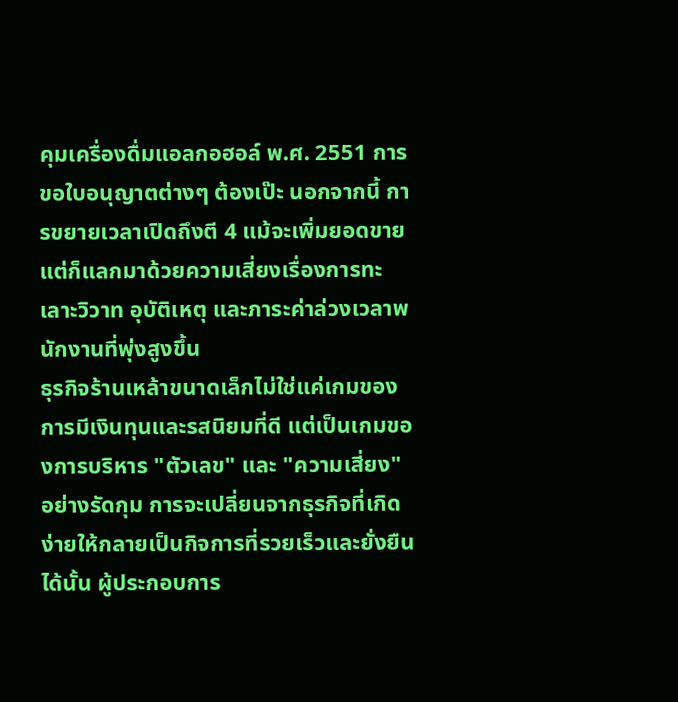คุมเครื่องดื่มแอลกอฮอล์ พ.ศ. 2551 การขอใบอนุญาตต่างๆ ต้องเป๊ะ นอกจากนี้ การขยายเวลาเปิดถึงตี 4 แม้จะเพิ่มยอดขาย แต่ก็แลกมาด้วยความเสี่ยงเรื่องการทะเลาะวิวาท อุบัติเหตุ และภาระค่าล่วงเวลาพนักงานที่พุ่งสูงขึ้น
ธุรกิจร้านเหล้าขนาดเล็กไม่ใช่แค่เกมของการมีเงินทุนและรสนิยมที่ดี แต่เป็นเกมของการบริหาร "ตัวเลข" และ "ความเสี่ยง" อย่างรัดกุม การจะเปลี่ยนจากธุรกิจที่เกิดง่ายให้กลายเป็นกิจการที่รวยเร็วและยั่งยืนได้นั้น ผู้ประกอบการ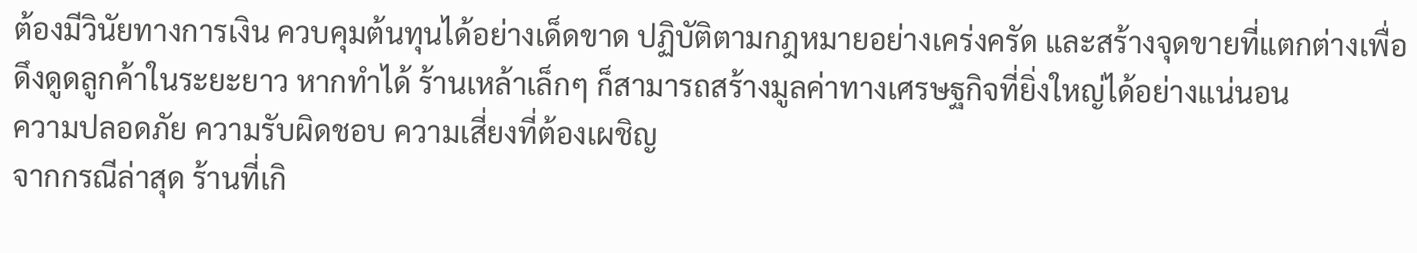ต้องมีวินัยทางการเงิน ควบคุมต้นทุนได้อย่างเด็ดขาด ปฏิบัติตามกฎหมายอย่างเคร่งครัด และสร้างจุดขายที่แตกต่างเพื่อดึงดูดลูกค้าในระยะยาว หากทำได้ ร้านเหล้าเล็กๆ ก็สามารถสร้างมูลค่าทางเศรษฐกิจที่ยิ่งใหญ่ได้อย่างแน่นอน
ความปลอดภัย ความรับผิดชอบ ความเสี่ยงที่ต้องเผชิญ
จากกรณีล่าสุด ร้านที่เกิ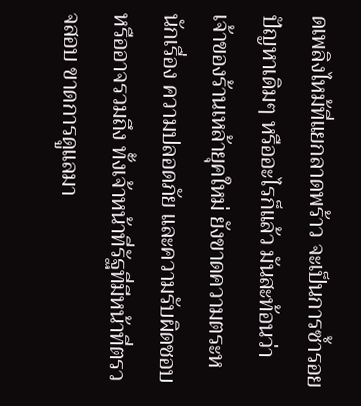ดเพลิงไหม้ที่แยกลาดพร้าว จะเป็นการซ้ำรอยปัญหาเดิมๆ หรืออะไรก็แล้ว มันสะท้อนว่า เจ้าของร้านเหล้ายุคใหม่ ยังขาดความตระหนักเรื่อง ความปลอดภัย และความรับผิดชอบหรืออาจรวมถึง ทั้งเจ้าหน้าที่รัฐที่มีหน้าที่ตรวจสอบ ขาดการดูแลมา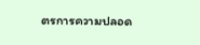ตรการความปลอด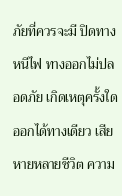ภัยที่ควรจะมี ปิดทางหนีไฟ ทางออกไม่ปลอดภัย เกิดเหตุครั้งใด ออกได้ทางเดียว เสียหายหลายชีวิต ความ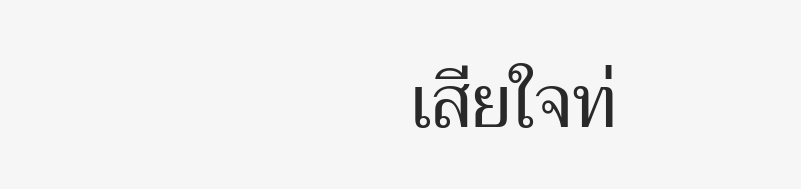เสียใจท่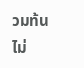วมท้น ไม่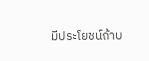มีประโยชน์ถ้าบ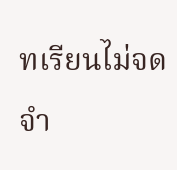ทเรียนไม่จดจำ